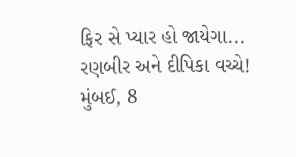ફિર સે પ્યાર હો જાયેગા... રણબીર અને દીપિકા વચ્ચે!
મુંબઈ, 8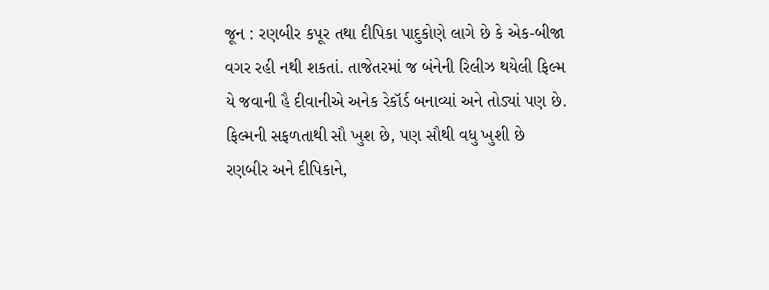જૂન : રણબીર કપૂર તથા દીપિકા પાદુકોણે લાગે છે કે એક-બીજા વગર રહી નથી શકતાં. તાજેતરમાં જ બંનેની રિલીઝ થયેલી ફિલ્મ યે જવાની હૈ દીવાનીએ અનેક રેકૉર્ડ બનાવ્યાં અને તોડ્યાં પણ છે. ફિલ્મની સફળતાથી સૌ ખુશ છે, પણ સૌથી વધુ ખુશી છે રણબીર અને દીપિકાને,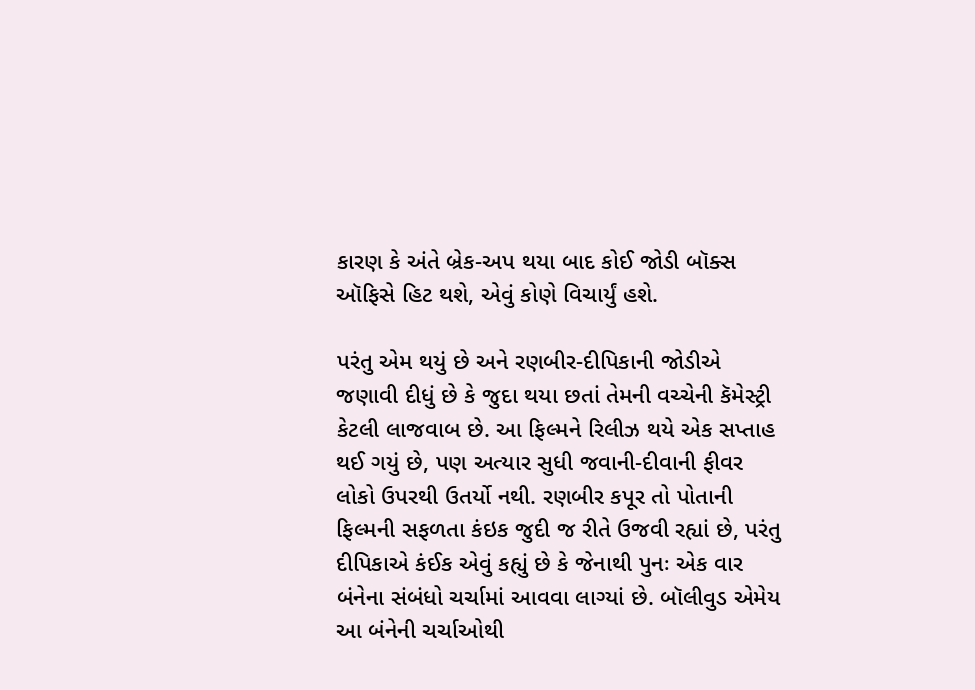કારણ કે અંતે બ્રેક-અપ થયા બાદ કોઈ જોડી બૉક્સ ઑફિસે હિટ થશે, એવું કોણે વિચાર્યું હશે.

પરંતુ એમ થયું છે અને રણબીર-દીપિકાની જોડીએ જણાવી દીધું છે કે જુદા થયા છતાં તેમની વચ્ચેની કૅમેસ્ટ્રી કેટલી લાજવાબ છે. આ ફિલ્મને રિલીઝ થયે એક સપ્તાહ થઈ ગયું છે, પણ અત્યાર સુધી જવાની-દીવાની ફીવર લોકો ઉપરથી ઉતર્યો નથી. રણબીર કપૂર તો પોતાની ફિલ્મની સફળતા કંઇક જુદી જ રીતે ઉજવી રહ્યાં છે, પરંતુ દીપિકાએ કંઈક એવું કહ્યું છે કે જેનાથી પુનઃ એક વાર બંનેના સંબંધો ચર્ચામાં આવવા લાગ્યાં છે. બૉલીવુડ એમેય આ બંનેની ચર્ચાઓથી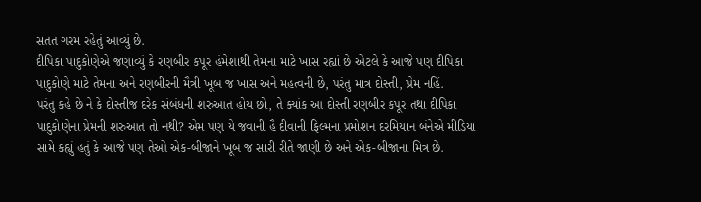સતત ગરમ રહેતું આવ્યું છે.
દીપિકા પાદુકોણેએ જણાવ્યું કે રણબીર કપૂર હંમેશાથી તેમના માટે ખાસ રહ્યાં છે એટલે કે આજે પણ દીપિકા પાદુકોણે માટે તેમના અને રણબીરની મૈત્રી ખૂબ જ ખાસ અને મહત્વની છે, પરંતુ માત્ર દોસ્તી, પ્રેમ નહિં.
પરંતુ કહે છે ને કે દોસ્તીજ દરેક સંબંધની શરુઆત હોય છો, તે ક્યાંક આ દોસ્તી રણબીર કપૂર તથા દીપિકા પાદુકોણેના પ્રેમની શરુઆત તો નથી? એમ પણ યે જવાની હૈ દીવાની ફિલ્મના પ્રમોશન દરમિયાન બંનેએ મીડિયા સામે કહ્યું હતું કે આજે પણ તેઓ એક-બીજાને ખૂબ જ સારી રીતે જાણી છે અને એક-બીજાના મિત્ર છે.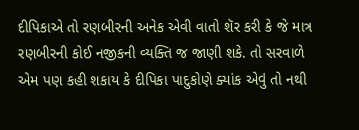દીપિકાએ તો રણબીરની અનેક એવી વાતો શૅર કરી કે જે માત્ર રણબીરની કોઈ નજીકની વ્યક્તિ જ જાણી શકે. તો સરવાળે એમ પણ કહી શકાય કે દીપિકા પાદુકોણે ક્યાંક એવું તો નથી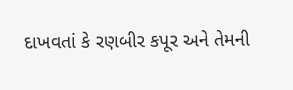દાખવતાં કે રણબીર કપૂર અને તેમની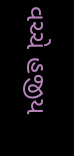વચ્ચે હજીય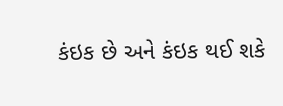કંઇક છે અને કંઇક થઈ શકે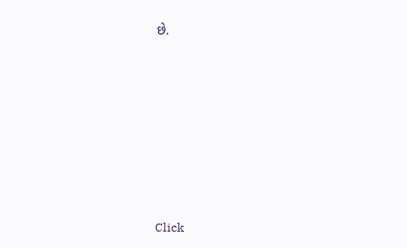છે.












Click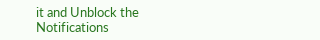it and Unblock the Notifications